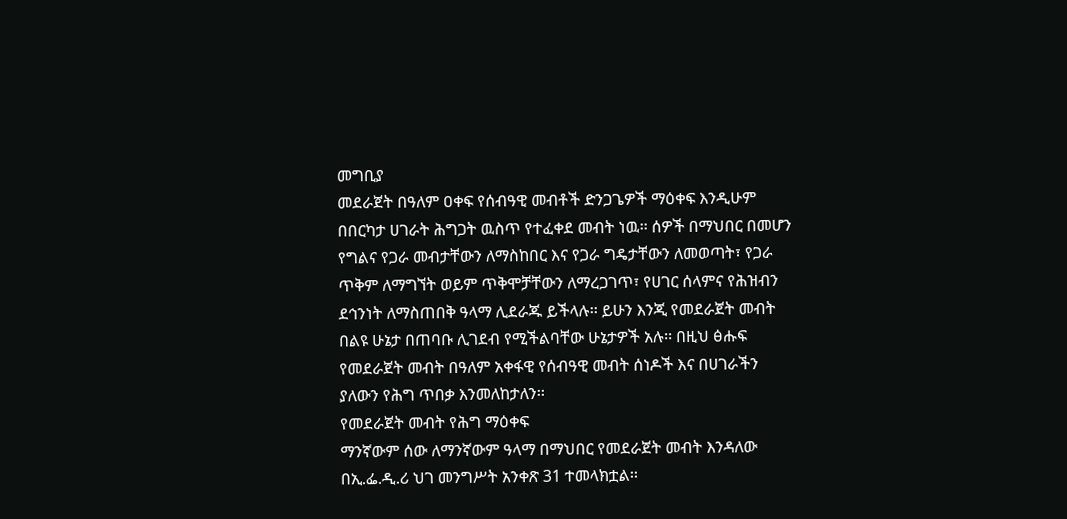መግቢያ
መደራጀት በዓለም ዐቀፍ የሰብዓዊ መብቶች ድንጋጌዎች ማዕቀፍ እንዲሁም በበርካታ ሀገራት ሕግጋት ዉስጥ የተፈቀደ መብት ነዉ፡፡ ሰዎች በማህበር በመሆን የግልና የጋራ መብታቸውን ለማስከበር እና የጋራ ግዴታቸውን ለመወጣት፣ የጋራ ጥቅም ለማግኘት ወይም ጥቅሞቻቸውን ለማረጋገጥ፣ የሀገር ሰላምና የሕዝብን ደኅንነት ለማስጠበቅ ዓላማ ሊደራጁ ይችላሉ፡፡ ይሁን እንጂ የመደራጀት መብት በልዩ ሁኔታ በጠባቡ ሊገደብ የሚችልባቸው ሁኔታዎች አሉ፡፡ በዚህ ፅሑፍ የመደራጀት መብት በዓለም አቀፋዊ የሰብዓዊ መብት ሰነዶች እና በሀገራችን ያለውን የሕግ ጥበቃ እንመለከታለን፡፡
የመደራጀት መብት የሕግ ማዕቀፍ
ማንኛውም ሰው ለማንኛውም ዓላማ በማህበር የመደራጀት መብት እንዳለው በኢ.ፌ.ዲ.ሪ ህገ መንግሥት አንቀጽ 31 ተመላክቷል፡፡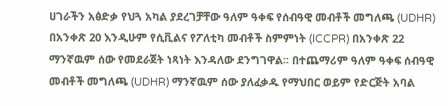ሀገራችን አፅድቃ የህጓ አካል ያደረገቻቸው ዓለም ዓቀፍ የሰብዓዊ መብቶች መግለጫ (UDHR) በአንቀጽ 20 እንዲሁም የሲቪልና የፖለቲካ መብቶች ስምምነት (ICCPR) በአንቀጽ 22 ማንኛዉም ሰው የመደራጀት ነጻነት እንዳለው ደንግገዋል፡፡ በተጨማሪም ዓለም ዓቀፍ ሰብዓዊ መብቶች መግለጫ (UDHR) ማንኛዉም ሰው ያለፈቃዱ የማህበር ወይም የድርጅት አባል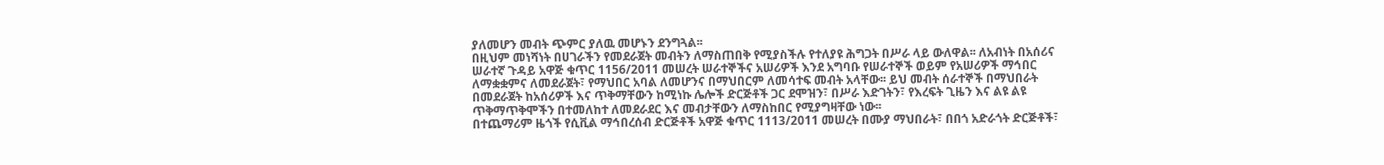ያለመሆን መብት ጭምር ያለዉ መሆኑን ደንግጓል፡፡
በዚህም መነሻነት በሀገራችን የመደራጀት መብትን ለማስጠበቅ የሚያስችሉ የተለያዩ ሕግጋት በሥራ ላይ ውለዋል፡፡ ለአብነት በአሰሪና ሠራተኛ ጉዳይ አዋጅ ቁጥር 1156/2011 መሠረት ሠራተኞችና አሠሪዎች እንደ አግባቡ የሠራተኞች ወይም የአሠሪዎች ማኅበር ለማቋቋምና ለመደራጀት፣ የማህበር አባል ለመሆንና በማህበርም ለመሳተፍ መብት አላቸው፡፡ ይህ መብት ሰራተኞች በማህበራት በመደራጀት ከአሰሪዎች እና ጥቅማቸውን ከሚነኩ ሌሎች ድርጅቶች ጋር ደሞዝን፣ በሥራ እድገትን፣ የእረፍት ጊዜን እና ልዩ ልዩ ጥቅማጥቅሞችን በተመለከተ ለመደራደር እና መብታቸውን ለማስከበር የሚያግዛቸው ነው፡፡
በተጨማሪም ዜጎች የሲቪል ማኅበረሰብ ድርጅቶች አዋጅ ቁጥር 1113/2011 መሠረት በሙያ ማህበራት፣ በበጎ አድራጎት ድርጅቶች፣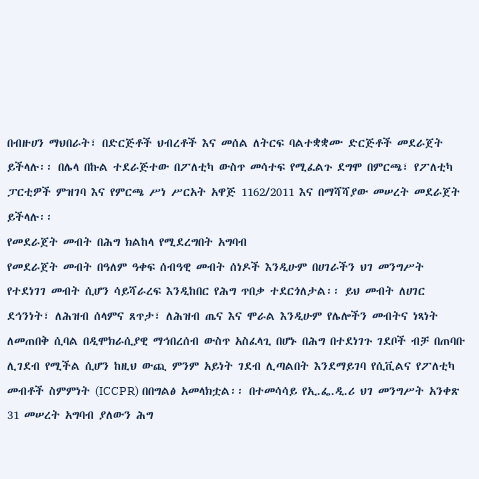በብዙሀን ማህበራት፣ በድርጅቶች ህብረቶች እና መሰል ለትርፍ ባልተቋቋሙ ድርጅቶች መደራጀት ይችላሉ፡፡ በሌላ በኩል ተደራጅተው በፖለቲካ ውስጥ መሳተፍ የሚፈልጉ ደግሞ በምርጫ፣ የፖለቲካ ፓርቲዎች ምዝገባ እና የምርጫ ሥነ ሥርአት አዋጅ 1162/2011 እና በማሻሻያው መሠረት መደራጀት ይችላሉ፡፡
የመደራጀት መብት በሕግ ክልከላ የሚደረግበት አግባብ
የመደራጀት መብት በዓለም ዓቀፍ ሰብዓዊ መብት ሰነዶች እንዲሁም በሀገራችን ህገ መንግሥት የተደነገገ መብት ሲሆን ሳይሻራረፍ እንዲከበር የሕግ ጥበቃ ተደርጎለታል፡፡ ይህ መብት ለሀገር ደኅንነት፣ ለሕዝብ ሰላምና ጸጥታ፣ ለሕዝብ ጤና እና ሞራል እንዲሁም የሌሎችን መብትና ነጻነት ለመጠበቅ ሲባል በዲሞክራሲያዊ ማኅበረሰብ ውስጥ አስፈላጊ በሆኑ በሕግ በተደነገጉ ገደቦች ብቻ በጠባቡ ሊገደብ የሚችል ሲሆን ከዚህ ውጪ ምንም አይነት ገደብ ሊጣልበት እንደማይገባ የሲቪልና የፖለቲካ መብቶች ስምምነት (ICCPR) በበግልፅ አመላክቷል፡፡ በተመሳሳይ የኢ.ፌ.ዲ.ሪ ህገ መንግሥት አንቀጽ 31 መሠረት አግባብ ያለውን ሕግ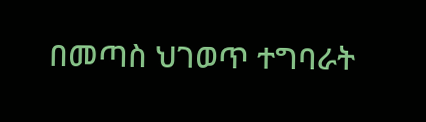በመጣስ ህገወጥ ተግባራት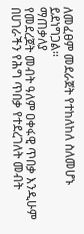ለመፈፀም መደራጀት የተከለከለ ስለመሆኑ ይደነግጋል፡፡
ማጠቃለያ
የመደረጀት መብት ዓለም ዐቀፋዊ ጥበቃ እንዲሁም በሀገራችን የሕግ ጥበቃ የተደረገለት መብት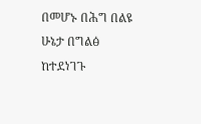በመሆኑ በሕግ በልዩ ሁኔታ በግልፅ ከተደነገጉ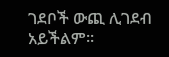ገደቦች ውጪ ሊገደብ አይችልም፡፡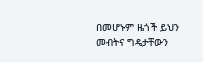በመሆኑም ዜጎች ይህን መብትና ግዴታቸውን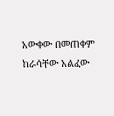አውቀው በመጠቀም ከራሳቸው አልፈው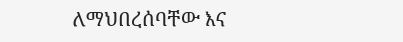ለማህበረሰባቸው እና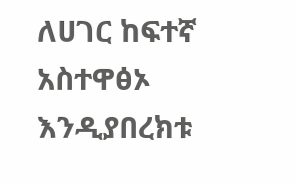ለሀገር ከፍተኛ አስተዋፅኦ እንዲያበረክቱ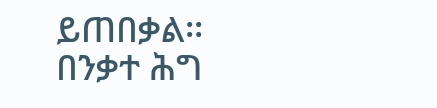ይጠበቃል፡፡
በንቃተ ሕግ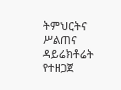ትምህርትና ሥልጠና ዳይሬክቶሬት የተዘጋጀ